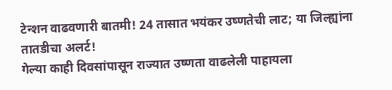टेन्शन वाढवणारी बातमी! 24 तासात भयंकर उष्णतेची लाट; या जिल्ह्यांना तातडीचा अलर्ट!
गेल्या काही दिवसांपासून राज्यात उष्णता वाढलेली पाहायला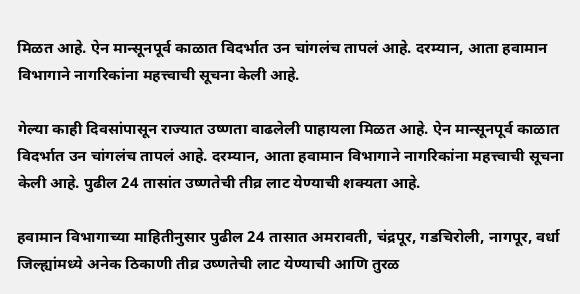मिळत आहे. ऐन मान्सूनपूर्व काळात विदर्भात उन चांगलंच तापलं आहे. दरम्यान, आता हवामान विभागाने नागरिकांना महत्त्वाची सूचना केली आहे.

गेल्या काही दिवसांपासून राज्यात उष्णता वाढलेली पाहायला मिळत आहे. ऐन मान्सूनपूर्व काळात विदर्भात उन चांगलंच तापलं आहे. दरम्यान, आता हवामान विभागाने नागरिकांना महत्त्वाची सूचना केली आहे. पुढील 24 तासांत उष्णतेची तीव्र लाट येण्याची शक्यता आहे.

हवामान विभागाच्या माहितीनुसार पुढील 24 तासात अमरावती, चंद्रपूर, गडचिरोली, नागपूर, वर्धा जिल्ह्यांमध्ये अनेक ठिकाणी तीव्र उष्णतेची लाट येण्याची आणि तुरळ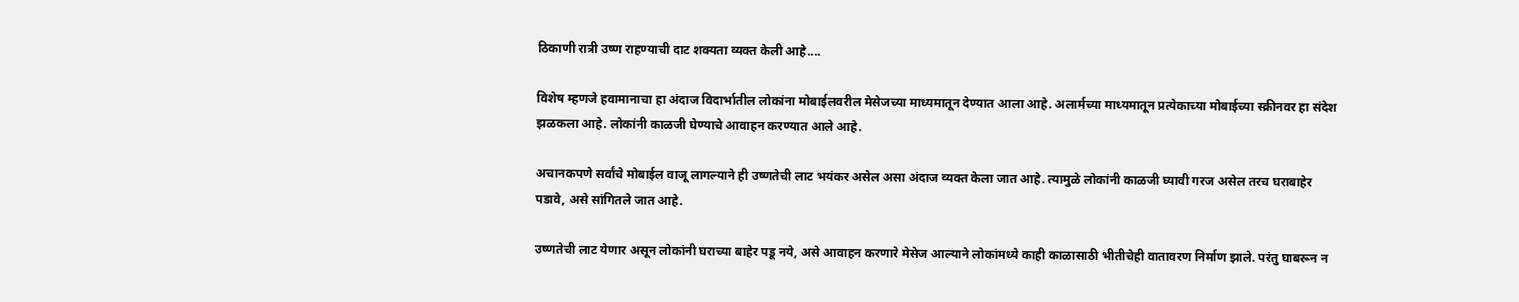ठिकाणी रात्री उष्ण राहण्याची दाट शक्यता व्यक्त केली आहे....

विशेष म्हणजे हवामानाचा हा अंदाज विदार्भातील लोकांना मोबाईलवरील मेसेजच्या माध्यमातून देण्यात आला आहे. अलार्मच्या माध्यमातून प्रत्येकाच्या मोबाईच्या स्क्रीनवर हा संदेश झळकला आहे. लोकांनी काळजी घेण्याचे आवाहन करण्यात आले आहे.

अचानकपणे सर्वांचे मोबाईल वाजू लागल्याने ही उष्णतेची लाट भयंकर असेल असा अंदाज व्यक्त केला जात आहे. त्यामुळे लोकांनी काळजी घ्यावी गरज असेल तरच घराबाहेर पडावे, असे सांगितले जात आहे.

उष्णतेची लाट येणार असून लोकांनी घराच्या बाहेर पडू नये, असे आवाहन करणारे मेसेज आल्याने लोकांमध्ये काही काळासाठी भीतीचेही वातावरण निर्माण झाले. परंतु घाबरून न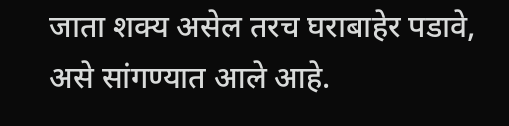जाता शक्य असेल तरच घराबाहेर पडावे, असे सांगण्यात आले आहे.